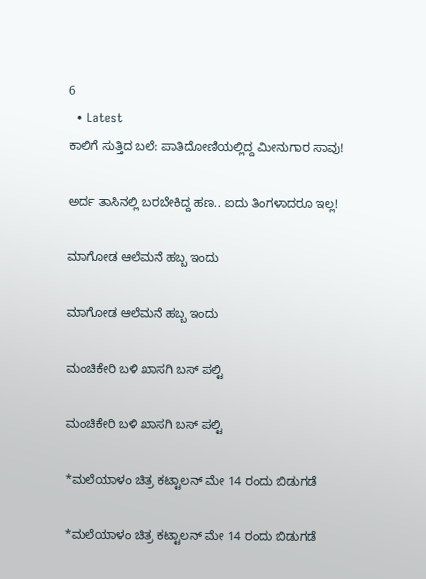6
  • Latest
ಕಾಲಿಗೆ ಸುತ್ತಿದ ಬಲೆ: ಪಾತಿದೋಣಿಯಲ್ಲಿದ್ದ ಮೀನುಗಾರ ಸಾವು!

ಅರ್ದ ತಾಸಿನಲ್ಲಿ ಬರಬೇಕಿದ್ದ ಹಣ.. ಐದು ತಿಂಗಳಾದರೂ ಇಲ್ಲ!

ಮಾಗೋಡ ಆಲೆಮನೆ ಹಬ್ಬ ಇಂದು

ಮಾಗೋಡ ಆಲೆಮನೆ ಹಬ್ಬ ಇಂದು

ಮಂಚಿಕೇರಿ‌ ಬಳಿ ಖಾಸಗಿ ಬಸ್ ಪಲ್ಟಿ

ಮಂಚಿಕೇರಿ‌ ಬಳಿ ಖಾಸಗಿ ಬಸ್ ಪಲ್ಟಿ

*ಮಲೆಯಾಳಂ ಚಿತ್ರ ಕಟ್ಟಾಲನ್ ಮೇ 14 ರಂದು ಬಿಡುಗಡೆ

*ಮಲೆಯಾಳಂ ಚಿತ್ರ ಕಟ್ಟಾಲನ್ ಮೇ 14 ರಂದು ಬಿಡುಗಡೆ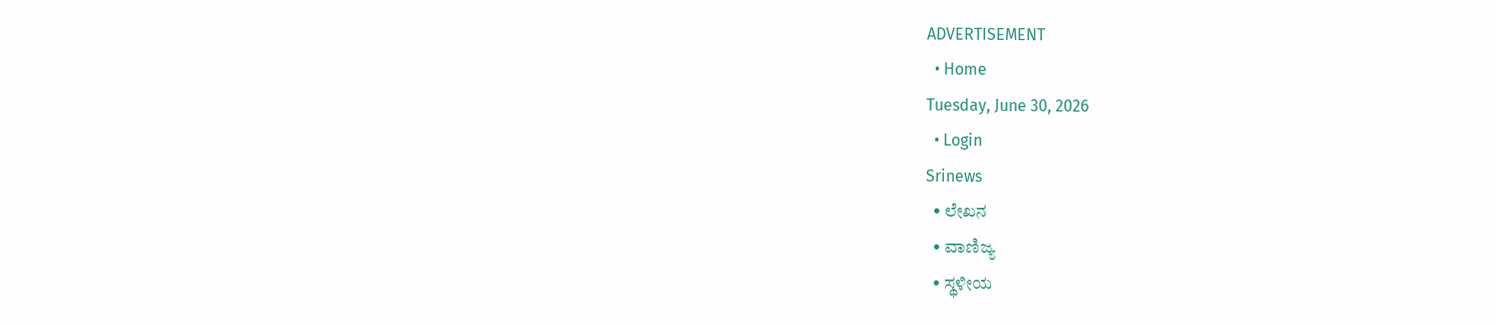ADVERTISEMENT
  • Home
Tuesday, June 30, 2026
  • Login
Srinews
  • ಲೇಖನ
  • ವಾಣಿಜ್ಯ
  • ಸ್ಥಳೀಯ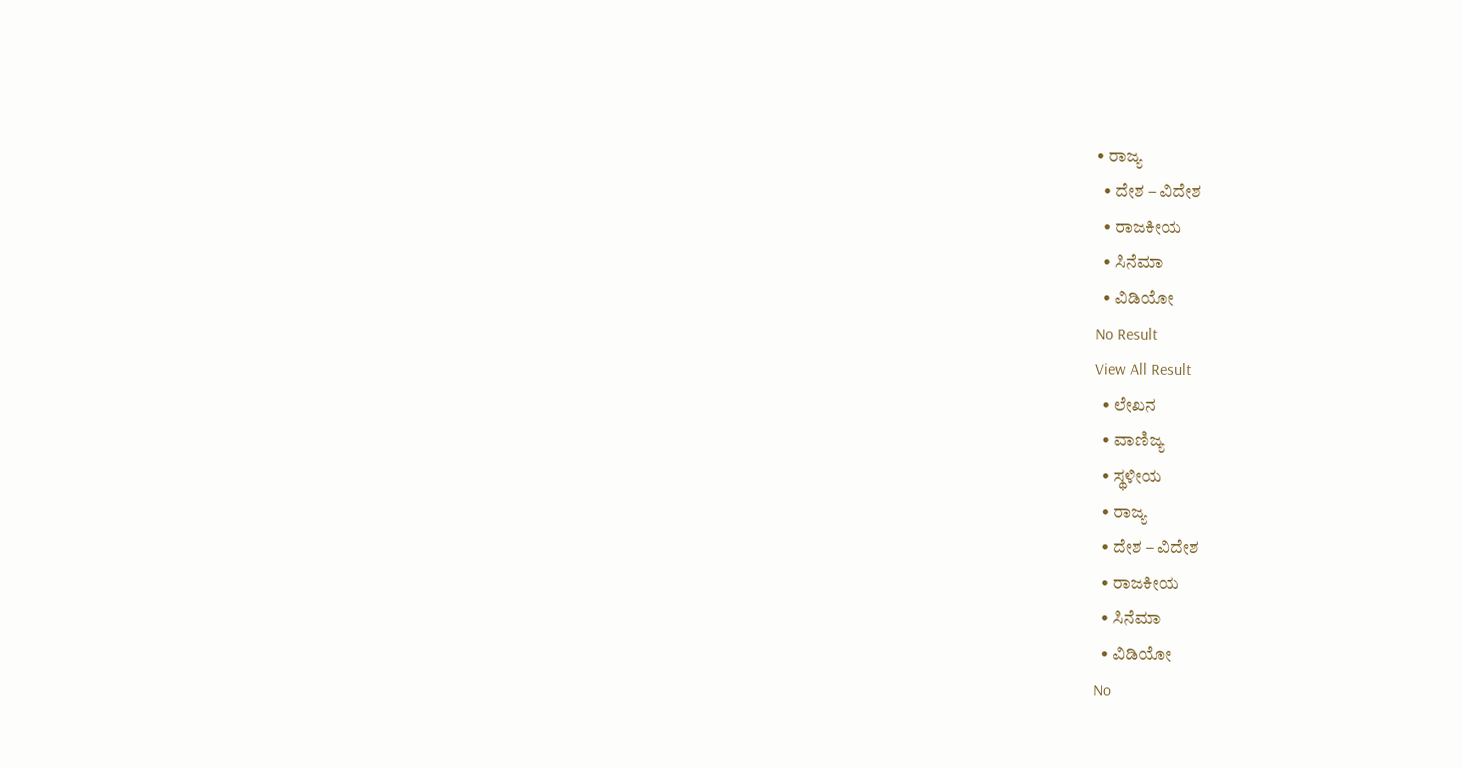• ರಾಜ್ಯ
  • ದೇಶ – ವಿದೇಶ
  • ರಾಜಕೀಯ
  • ಸಿನೆಮಾ
  • ವಿಡಿಯೋ
No Result
View All Result
  • ಲೇಖನ
  • ವಾಣಿಜ್ಯ
  • ಸ್ಥಳೀಯ
  • ರಾಜ್ಯ
  • ದೇಶ – ವಿದೇಶ
  • ರಾಜಕೀಯ
  • ಸಿನೆಮಾ
  • ವಿಡಿಯೋ
No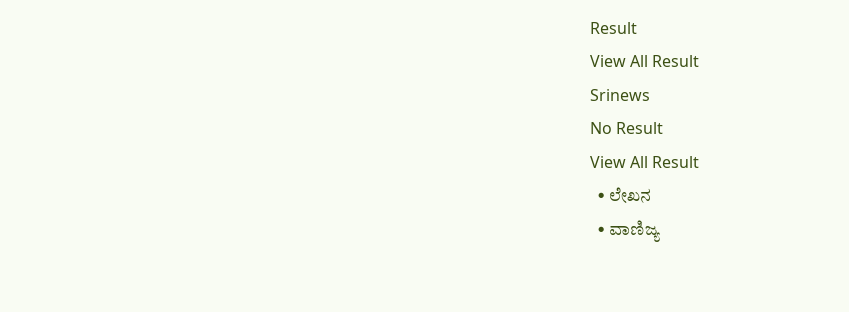Result
View All Result
Srinews
No Result
View All Result
  • ಲೇಖನ
  • ವಾಣಿಜ್ಯ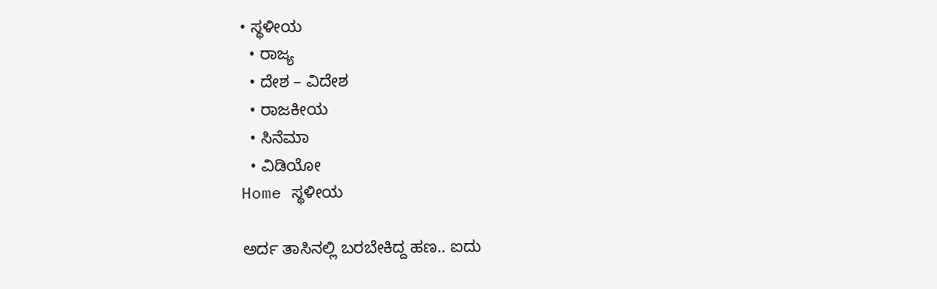• ಸ್ಥಳೀಯ
  • ರಾಜ್ಯ
  • ದೇಶ – ವಿದೇಶ
  • ರಾಜಕೀಯ
  • ಸಿನೆಮಾ
  • ವಿಡಿಯೋ
Home ಸ್ಥಳೀಯ

ಅರ್ದ ತಾಸಿನಲ್ಲಿ ಬರಬೇಕಿದ್ದ ಹಣ.. ಐದು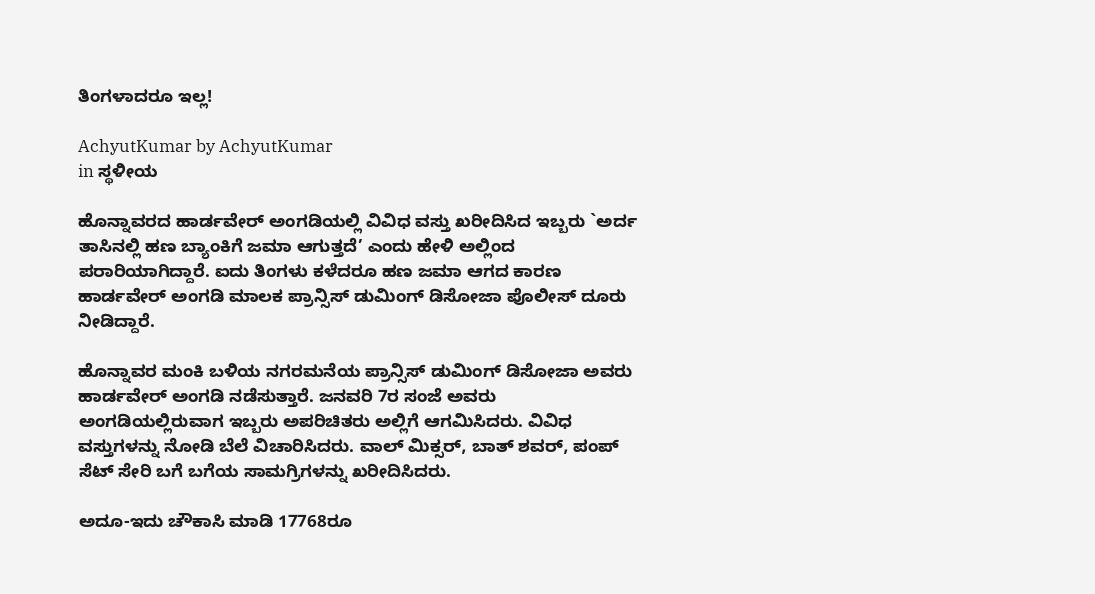ತಿಂಗಳಾದರೂ ಇಲ್ಲ!

AchyutKumar by AchyutKumar
in ಸ್ಥಳೀಯ

ಹೊನ್ನಾವರದ ಹಾರ್ಡವೇರ್ ಅಂಗಡಿಯಲ್ಲಿ ವಿವಿಧ ವಸ್ತು ಖರೀದಿಸಿದ ಇಬ್ಬರು `ಅರ್ದ ತಾಸಿನಲ್ಲಿ ಹಣ ಬ್ಯಾಂಕಿಗೆ ಜಮಾ ಆಗುತ್ತದೆ’ ಎಂದು ಹೇಳಿ ಅಲ್ಲಿಂದ ಪರಾರಿಯಾಗಿದ್ದಾರೆ. ಐದು ತಿಂಗಳು ಕಳೆದರೂ ಹಣ ಜಮಾ ಆಗದ ಕಾರಣ ಹಾರ್ಡವೇರ್ ಅಂಗಡಿ ಮಾಲಕ ಪ್ರಾನ್ಸಿಸ್ ಡುಮಿಂಗ್ ಡಿಸೋಜಾ ಪೊಲೀಸ್ ದೂರು ನೀಡಿದ್ದಾರೆ.

ಹೊನ್ನಾವರ ಮಂಕಿ ಬಳಿಯ ನಗರಮನೆಯ ಪ್ರಾನ್ಸಿಸ್ ಡುಮಿಂಗ್ ಡಿಸೋಜಾ ಅವರು ಹಾರ್ಡವೇರ್ ಅಂಗಡಿ ನಡೆಸುತ್ತಾರೆ. ಜನವರಿ 7ರ ಸಂಜೆ ಅವರು ಅಂಗಡಿಯಲ್ಲಿರುವಾಗ ಇಬ್ಬರು ಅಪರಿಚಿತರು ಅಲ್ಲಿಗೆ ಆಗಮಿಸಿದರು. ವಿವಿಧ ವಸ್ತುಗಳನ್ನು ನೋಡಿ ಬೆಲೆ ವಿಚಾರಿಸಿದರು. ವಾಲ್ ಮಿಕ್ಸರ್, ಬಾತ್ ಶವರ್, ಪಂಪ್ ಸೆಟ್ ಸೇರಿ ಬಗೆ ಬಗೆಯ ಸಾಮಗ್ರಿಗಳನ್ನು ಖರೀದಿಸಿದರು.

ಅದೂ-ಇದು ಚೌಕಾಸಿ ಮಾಡಿ 17768ರೂ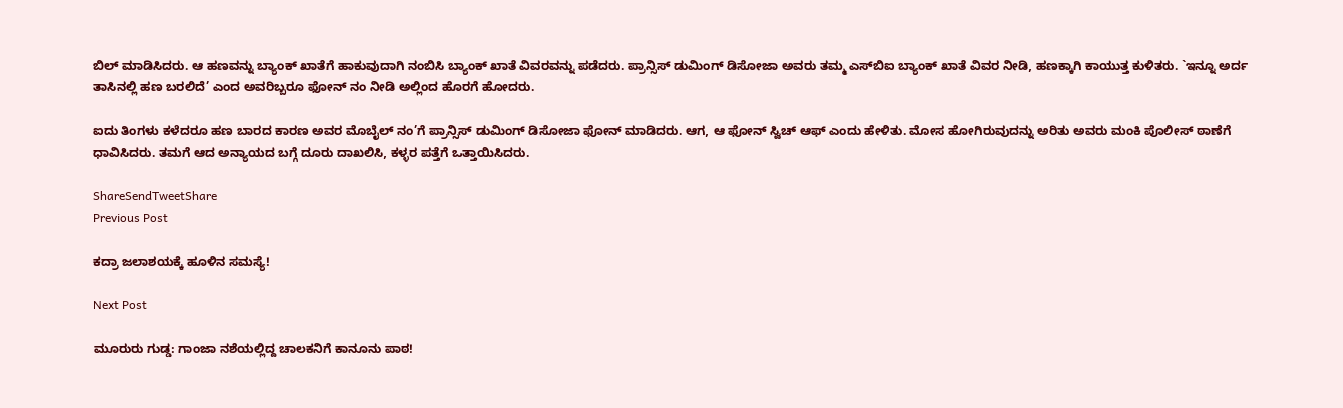ಬಿಲ್ ಮಾಡಿಸಿದರು. ಆ ಹಣವನ್ನು ಬ್ಯಾಂಕ್ ಖಾತೆಗೆ ಹಾಕುವುದಾಗಿ ನಂಬಿಸಿ ಬ್ಯಾಂಕ್ ಖಾತೆ ವಿವರವನ್ನು ಪಡೆದರು. ಪ್ರಾನ್ಸಿಸ್ ಡುಮಿಂಗ್ ಡಿಸೋಜಾ ಅವರು ತಮ್ಮ ಎಸ್‌ಬಿಐ ಬ್ಯಾಂಕ್ ಖಾತೆ ವಿವರ ನೀಡಿ, ಹಣಕ್ಕಾಗಿ ಕಾಯುತ್ತ ಕುಳಿತರು. `ಇನ್ನೂ ಅರ್ದ ತಾಸಿನಲ್ಲಿ ಹಣ ಬರಲಿದೆ’ ಎಂದ ಅವರಿಬ್ಬರೂ ಫೋನ್ ನಂ ನೀಡಿ ಅಲ್ಲಿಂದ ಹೊರಗೆ ಹೋದರು.

ಐದು ತಿಂಗಳು ಕಳೆದರೂ ಹಣ ಬಾರದ ಕಾರಣ ಅವರ ಮೊಬೈಲ್ ನಂ’ಗೆ ಪ್ರಾನ್ಸಿಸ್ ಡುಮಿಂಗ್ ಡಿಸೋಜಾ ಫೋನ್ ಮಾಡಿದರು. ಆಗ, ಆ ಫೋನ್ ಸ್ವಿಚ್ ಆಫ್ ಎಂದು ಹೇಳಿತು. ಮೋಸ ಹೋಗಿರುವುದನ್ನು ಅರಿತು ಅವರು ಮಂಕಿ ಪೊಲೀಸ್ ಠಾಣೆಗೆ ಧಾವಿಸಿದರು. ತಮಗೆ ಆದ ಅನ್ಯಾಯದ ಬಗ್ಗೆ ದೂರು ದಾಖಲಿಸಿ, ಕಳ್ಳರ ಪತ್ತೆಗೆ ಒತ್ತಾಯಿಸಿದರು.

ShareSendTweetShare
Previous Post

ಕದ್ರಾ ಜಲಾಶಯಕ್ಕೆ ಹೂಳಿನ ಸಮಸ್ಯೆ!

Next Post

ಮೂರುರು ಗುಡ್ಡ: ಗಾಂಜಾ ನಶೆಯಲ್ಲಿದ್ದ ಚಾಲಕನಿಗೆ ಕಾನೂನು ಪಾಠ!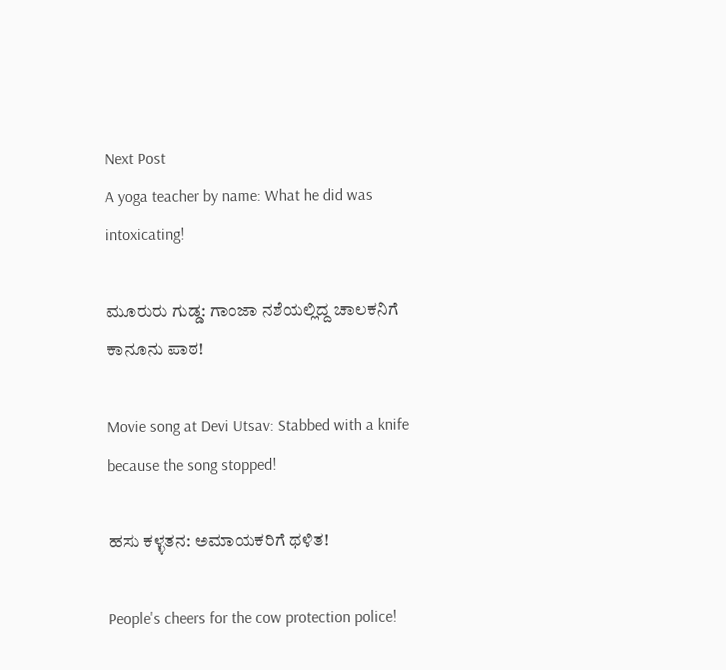Next Post
A yoga teacher by name: What he did was intoxicating!

ಮೂರುರು ಗುಡ್ಡ: ಗಾಂಜಾ ನಶೆಯಲ್ಲಿದ್ದ ಚಾಲಕನಿಗೆ ಕಾನೂನು ಪಾಠ!

Movie song at Devi Utsav: Stabbed with a knife because the song stopped!

ಹಸು ಕಳ್ಳತನ: ಅಮಾಯಕರಿಗೆ ಥಳಿತ!

People's cheers for the cow protection police!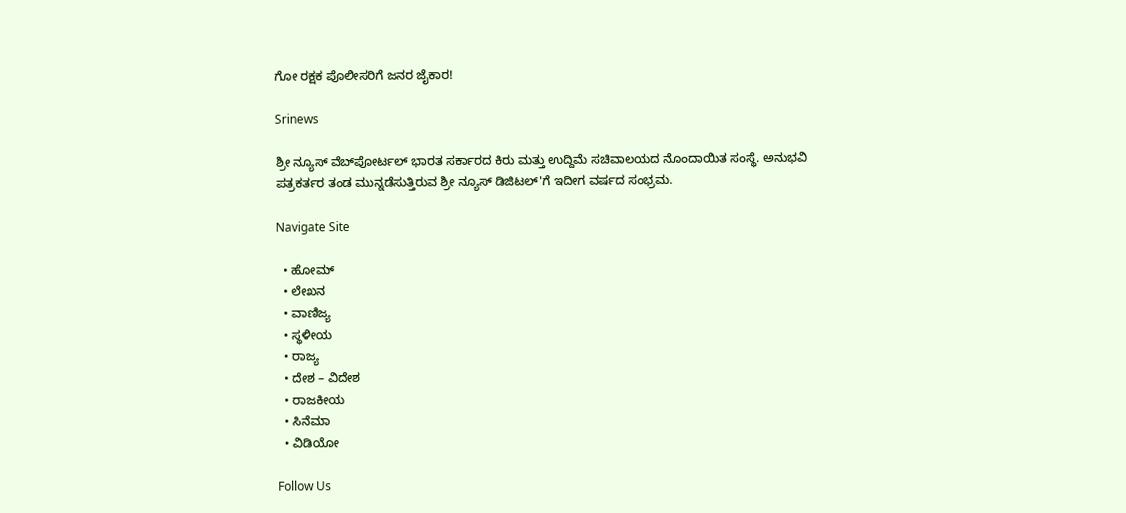ಗೋ ರಕ್ಷಕ ಪೊಲೀಸರಿಗೆ ಜನರ ಜೈಕಾರ!

Srinews

ಶ್ರೀ ನ್ಯೂಸ್ ವೆಬ್‌ಪೋರ್ಟಲ್ ಭಾರತ ಸರ್ಕಾರದ ಕಿರು ಮತ್ತು ಉದ್ದಿಮೆ ಸಚಿವಾಲಯದ ನೊಂದಾಯಿತ ಸಂಸ್ಥೆ. ಅನುಭವಿ ಪತ್ರಕರ್ತರ ತಂಡ ಮುನ್ನಡೆಸುತ್ತಿರುವ ಶ್ರೀ ನ್ಯೂಸ್ ಡಿಜಿಟಲ್'ಗೆ ಇದೀಗ ವರ್ಷದ ಸಂಭ್ರಮ.

Navigate Site

  • ಹೋಮ್
  • ಲೇಖನ
  • ವಾಣಿಜ್ಯ
  • ಸ್ಥಳೀಯ
  • ರಾಜ್ಯ
  • ದೇಶ – ವಿದೇಶ
  • ರಾಜಕೀಯ
  • ಸಿನೆಮಾ
  • ವಿಡಿಯೋ

Follow Us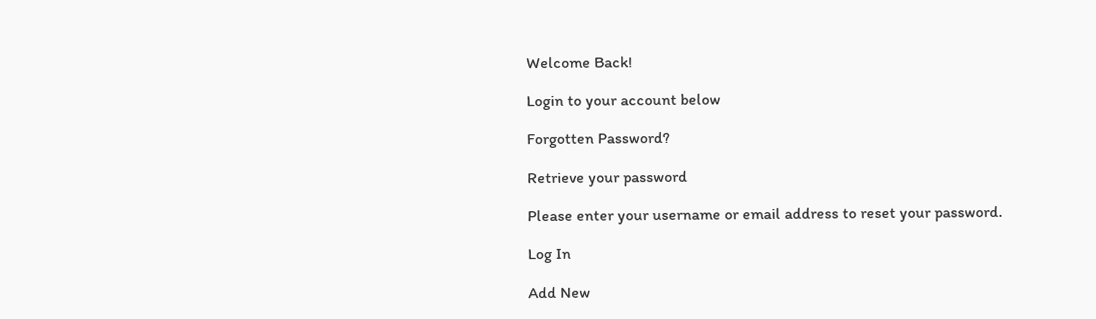Welcome Back!

Login to your account below

Forgotten Password?

Retrieve your password

Please enter your username or email address to reset your password.

Log In

Add New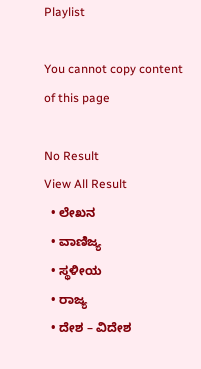Playlist

You cannot copy content of this page

No Result
View All Result
  • ಲೇಖನ
  • ವಾಣಿಜ್ಯ
  • ಸ್ಥಳೀಯ
  • ರಾಜ್ಯ
  • ದೇಶ – ವಿದೇಶ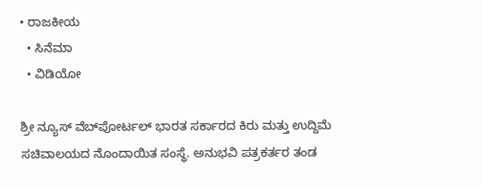• ರಾಜಕೀಯ
  • ಸಿನೆಮಾ
  • ವಿಡಿಯೋ

ಶ್ರೀ ನ್ಯೂಸ್ ವೆಬ್‌ಪೋರ್ಟಲ್ ಭಾರತ ಸರ್ಕಾರದ ಕಿರು ಮತ್ತು ಉದ್ದಿಮೆ ಸಚಿವಾಲಯದ ನೊಂದಾಯಿತ ಸಂಸ್ಥೆ. ಅನುಭವಿ ಪತ್ರಕರ್ತರ ತಂಡ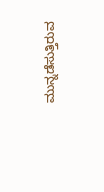ಮುನ್ನಡೆಸುತ್ತಿರುವ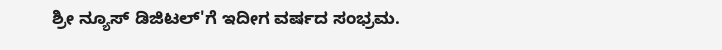ಶ್ರೀ ನ್ಯೂಸ್ ಡಿಜಿಟಲ್'ಗೆ ಇದೀಗ ವರ್ಷದ ಸಂಭ್ರಮ.